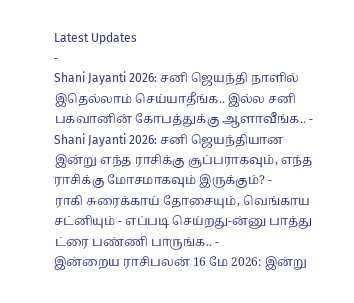Latest Updates
-
Shani Jayanti 2026: சனி ஜெயந்தி நாளில் இதெல்லாம் செய்யாதீங்க.. இல்ல சனி பகவானின் கோபத்துக்கு ஆளாவீங்க.. -
Shani Jayanti 2026: சனி ஜெயந்தியான இன்று எந்த ராசிக்கு சூப்பராகவும், எந்த ராசிக்கு மோசமாகவும் இருக்கும்? -
ராகி சுரைக்காய் தோசையும், வெங்காய சட்னியும் - எப்படி செய்றது-ன்னு பாத்து ட்ரை பண்ணி பாருங்க.. -
இன்றைய ராசிபலன் 16 மே 2026: இன்று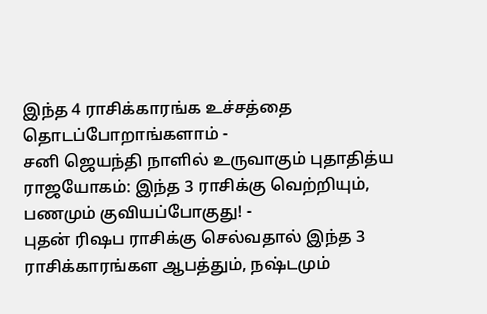இந்த 4 ராசிக்காரங்க உச்சத்தை தொடப்போறாங்களாம் -
சனி ஜெயந்தி நாளில் உருவாகும் புதாதித்ய ராஜயோகம்: இந்த 3 ராசிக்கு வெற்றியும், பணமும் குவியப்போகுது! -
புதன் ரிஷப ராசிக்கு செல்வதால் இந்த 3 ராசிக்காரங்கள ஆபத்தும், நஷ்டமும்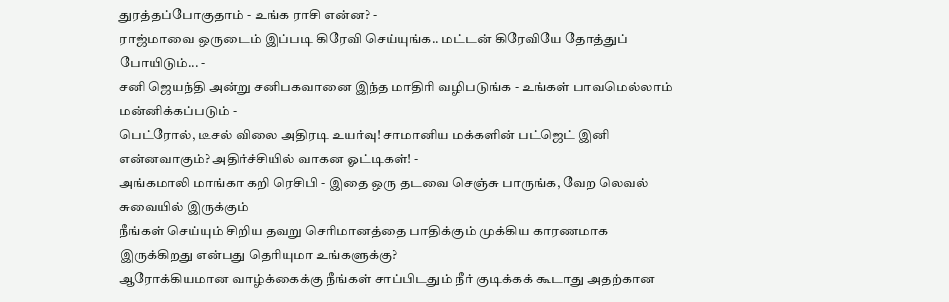துரத்தப்போகுதாம் - உங்க ராசி என்ன? -
ராஜ்மாவை ஒருடைம் இப்படி கிரேவி செய்யுங்க.. மட்டன் கிரேவியே தோத்துப் போயிடும்... -
சனி ஜெயந்தி அன்று சனிபகவானை இந்த மாதிரி வழிபடுங்க - உங்கள் பாவமெல்லாம் மன்னிக்கப்படும் -
பெட்ரோல், டீசல் விலை அதிரடி உயர்வு! சாமானிய மக்களின் பட்ஜெட் இனி என்னவாகும்? அதிர்ச்சியில் வாகன ஓட்டிகள்! -
அங்கமாலி மாங்கா கறி ரெசிபி - இதை ஒரு தடவை செஞ்சு பாருங்க, வேற லெவல் சுவையில் இருக்கும்
நீங்கள் செய்யும் சிறிய தவறு செரிமானத்தை பாதிக்கும் முக்கிய காரணமாக இருக்கிறது என்பது தெரியுமா உங்களுக்கு?
ஆரோக்கியமான வாழ்க்கைக்கு நீங்கள் சாப்பிடதும் நீர் குடிக்கக் கூடாது அதற்கான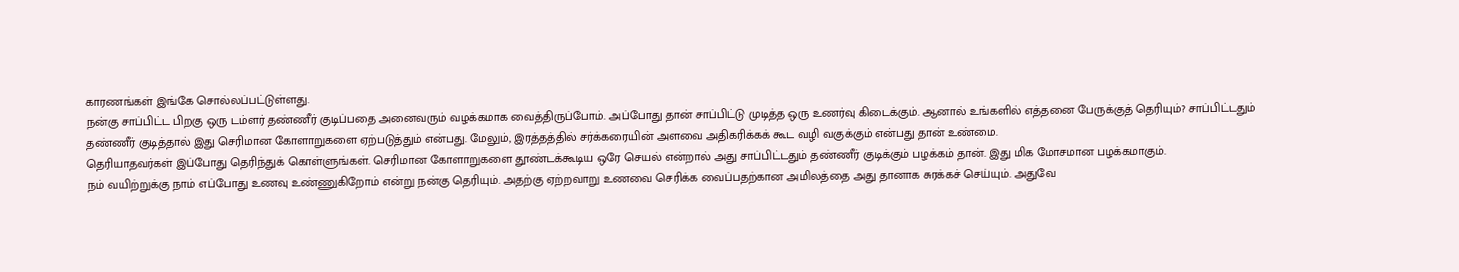காரணங்கள் இங்கே சொல்லப்பட்டுள்ளது.
நன்கு சாப்பிட்ட பிறகு ஒரு டம்ளர் தண்ணீர் குடிப்பதை அனைவரும் வழக்கமாக வைத்திருப்போம். அப்போது தான் சாப்பிட்டு முடித்த ஒரு உணர்வு கிடைக்கும். ஆனால் உங்களில் எத்தனை பேருக்குத் தெரியும்? சாப்பிட்டதும் தண்ணீர் குடித்தால் இது செரிமான கோளாறுகளை ஏற்படுத்தும் என்பது. மேலும், இரத்தத்தில் சர்க்கரையின் அளவை அதிகரிக்கக் கூட வழி வகுக்கும் என்பது தான் உண்மை.
தெரியாதவர்கள் இப்போது தெரிந்துக் கொள்ளுங்கள். செரிமான கோளாறுகளை தூண்டக்கூடிய ஒரே செயல் என்றால் அது சாப்பிட்டதும் தண்ணீர் குடிக்கும் பழக்கம் தான். இது மிக மோசமான பழக்கமாகும்.
நம் வயிற்றுக்கு நாம் எப்போது உணவு உண்ணுகிறோம் என்று நன்கு தெரியும். அதற்கு ஏற்றவாறு உணவை செரிக்க வைப்பதற்கான அமிலத்தை அது தானாக சுரக்கச் செய்யும். அதுவே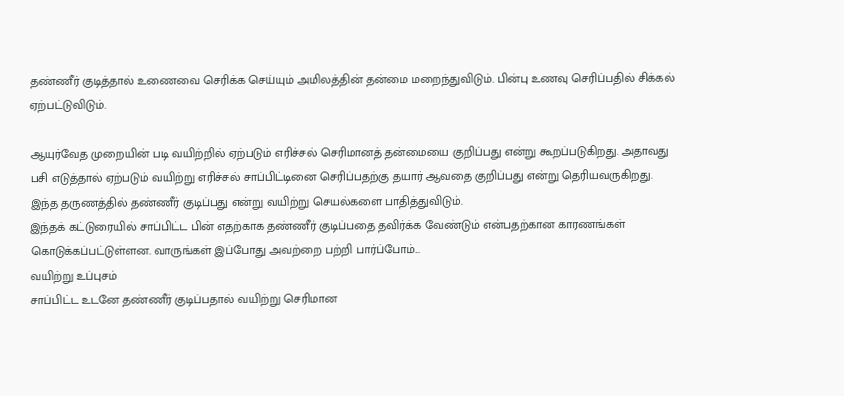தண்ணீர் குடித்தால் உணைவை செரிக்க செய்யும் அமிலத்தின் தன்மை மறைந்துவிடும். பின்பு உணவு செரிப்பதில் சிக்கல் ஏற்பட்டுவிடும்.

ஆயுர்வேத முறையின் படி வயிற்றில் ஏற்படும் எரிச்சல் செரிமானத் தன்மையை குறிப்பது என்று கூறப்படுகிறது. அதாவது பசி எடுத்தால் ஏற்படும் வயிற்று எரிச்சல் சாப்பிட்டினை செரிப்பதற்கு தயார் ஆவதை குறிப்பது என்று தெரியவருகிறது. இந்த தருணத்தில் தண்ணீர் குடிப்பது என்று வயிற்று செயல்களை பாதித்துவிடும்.
இந்தக் கட்டுரையில் சாப்பிட்ட பின் எதற்காக தண்ணீர் குடிப்பதை தவிர்க்க வேண்டும் என்பதற்கான காரணங்கள் கொடுக்கப்பட்டுள்ளன. வாருங்கள் இப்போது அவற்றை பற்றி பார்ப்போம்...
வயிற்று உப்புசம்
சாப்பிட்ட உடனே தண்ணீர் குடிப்பதால் வயிற்று செரிமான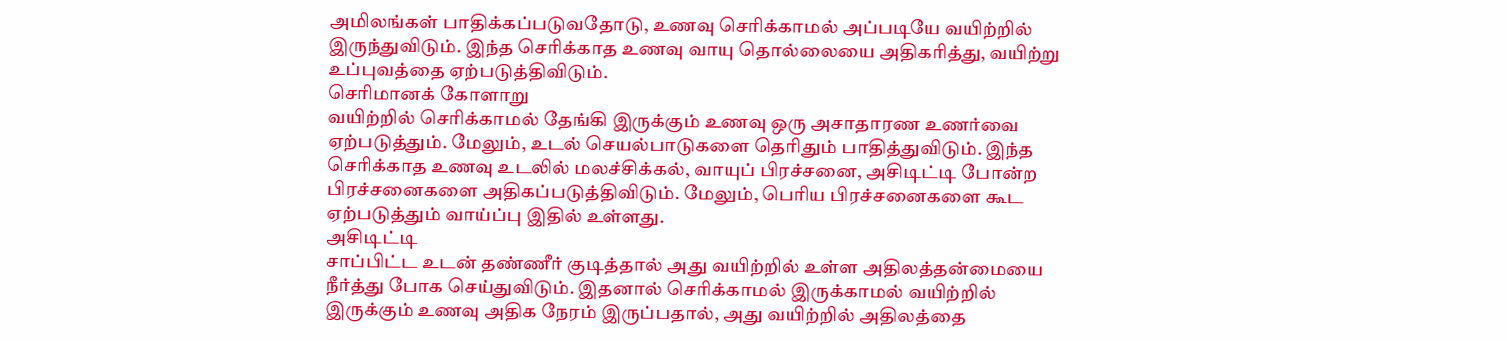அமிலங்கள் பாதிக்கப்படுவதோடு, உணவு செரிக்காமல் அப்படியே வயிற்றில் இருந்துவிடும். இந்த செரிக்காத உணவு வாயு தொல்லையை அதிகரித்து, வயிற்று உப்புவத்தை ஏற்படுத்திவிடும்.
செரிமானக் கோளாறு
வயிற்றில் செரிக்காமல் தேங்கி இருக்கும் உணவு ஒரு அசாதாரண உணர்வை ஏற்படுத்தும். மேலும், உடல் செயல்பாடுகளை தெரிதும் பாதித்துவிடும். இந்த செரிக்காத உணவு உடலில் மலச்சிக்கல், வாயுப் பிரச்சனை, அசிடிட்டி போன்ற பிரச்சனைகளை அதிகப்படுத்திவிடும். மேலும், பெரிய பிரச்சனைகளை கூட ஏற்படுத்தும் வாய்ப்பு இதில் உள்ளது.
அசிடிட்டி
சாப்பிட்ட உடன் தண்ணீர் குடித்தால் அது வயிற்றில் உள்ள அதிலத்தன்மையை நீர்த்து போக செய்துவிடும். இதனால் செரிக்காமல் இருக்காமல் வயிற்றில் இருக்கும் உணவு அதிக நேரம் இருப்பதால், அது வயிற்றில் அதிலத்தை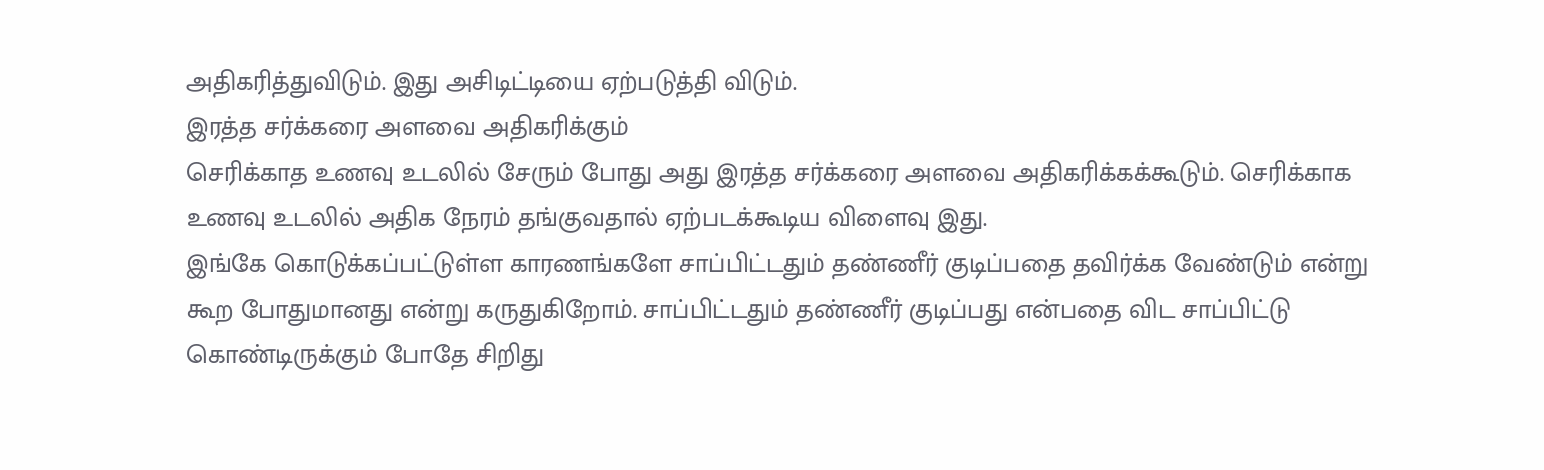அதிகரித்துவிடும். இது அசிடிட்டியை ஏற்படுத்தி விடும்.
இரத்த சர்க்கரை அளவை அதிகரிக்கும்
செரிக்காத உணவு உடலில் சேரும் போது அது இரத்த சர்க்கரை அளவை அதிகரிக்கக்கூடும். செரிக்காக உணவு உடலில் அதிக நேரம் தங்குவதால் ஏற்படக்கூடிய விளைவு இது.
இங்கே கொடுக்கப்பட்டுள்ள காரணங்களே சாப்பிட்டதும் தண்ணீர் குடிப்பதை தவிர்க்க வேண்டும் என்று கூற போதுமானது என்று கருதுகிறோம். சாப்பிட்டதும் தண்ணீர் குடிப்பது என்பதை விட சாப்பிட்டு கொண்டிருக்கும் போதே சிறிது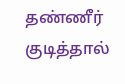தண்ணீர் குடித்தால்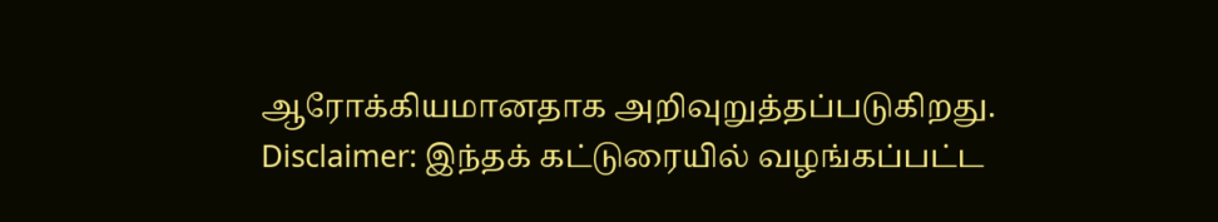ஆரோக்கியமானதாக அறிவுறுத்தப்படுகிறது.
Disclaimer: இந்தக் கட்டுரையில் வழங்கப்பட்ட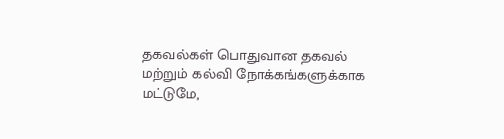தகவல்கள் பொதுவான தகவல் மற்றும் கல்வி நோக்கங்களுக்காக மட்டுமே,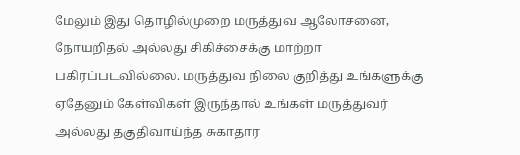மேலும் இது தொழில்முறை மருத்துவ ஆலோசனை, நோயறிதல் அல்லது சிகிச்சைக்கு மாற்றா பகிரப்படவில்லை. மருத்துவ நிலை குறித்து உங்களுக்கு ஏதேனும் கேள்விகள் இருந்தால் உங்கள் மருத்துவர் அல்லது தகுதிவாய்ந்த சுகாதார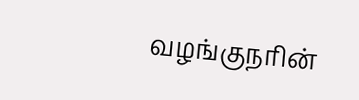வழங்குநரின்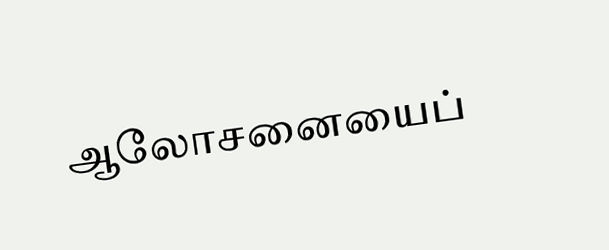ஆலோசனையைப்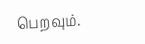பெறவும்.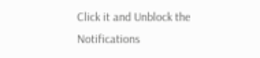Click it and Unblock the Notifications